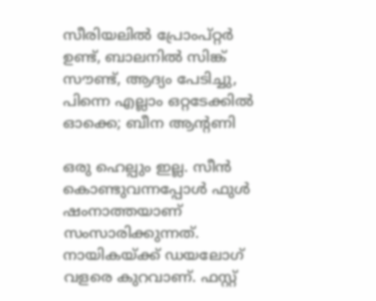സീരിയലിൽ പ്രോംപ്റ്റർ ഉണ്ട്, ബാലനിൽ സിങ്ക് സൗണ്ട്, ആദ്യം പേടിച്ചു, പിന്നെ എല്ലാം ഒറ്റടേക്കിൽ ഓക്കെ; ബീന ആന്റണി

ഒരു ഹെല്പും ഇല്ല. സീൻ കൊണ്ടുവന്നപ്പോൾ ഫുൾ ഷംനാത്തയാണ് സംസാരിക്കുന്നത്. നായികയ്ക്ക് ഡയലോഗ് വളരെ കുറവാണ്. ഫസ്റ്റ്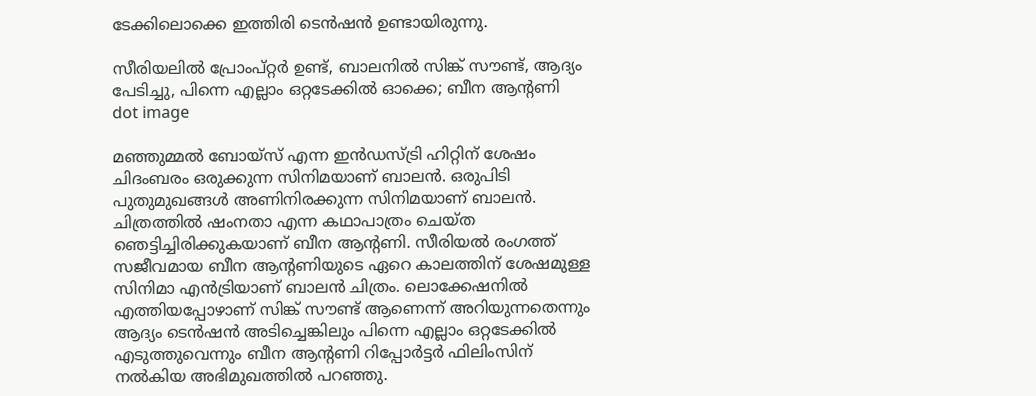ടേക്കിലൊക്കെ ഇത്തിരി ടെൻഷൻ ഉണ്ടായിരുന്നു.

സീരിയലിൽ പ്രോംപ്റ്റർ ഉണ്ട്, ബാലനിൽ സിങ്ക് സൗണ്ട്, ആദ്യം പേടിച്ചു, പിന്നെ എല്ലാം ഒറ്റടേക്കിൽ ഓക്കെ; ബീന ആന്റണി
dot image

മഞ്ഞുമ്മല്‍ ബോയ്സ് എന്ന ഇന്‍ഡസ്ട്രി ഹിറ്റിന് ശേഷം ചിദംബരം ഒരുക്കുന്ന സിനിമയാണ് ബാലന്‍. ഒരുപിടി പുതുമുഖങ്ങള്‍ അണിനിരക്കുന്ന സിനിമയാണ് ബാലന്‍. ചിത്രത്തിൽ ഷംനതാ എന്ന കഥാപാത്രം ചെയ്ത ഞെട്ടിച്ചിരിക്കുകയാണ് ബീന ആന്റണി. സീരിയൽ രംഗത്ത് സജീവമായ ബീന ആന്റണിയുടെ ഏറെ കാലത്തിന് ശേഷമുള്ള സിനിമാ എൻട്രിയാണ് ബാലൻ ചിത്രം. ലൊക്കേഷനിൽ എത്തിയപ്പോഴാണ് സിങ്ക് സൗണ്ട് ആണെന്ന് അറിയുന്നതെന്നും ആദ്യം ടെൻഷൻ അടിച്ചെങ്കിലും പിന്നെ എല്ലാം ഒറ്റടേക്കിൽ എടുത്തുവെന്നും ബീന ആന്റണി റിപ്പോർട്ടർ ഫിലിംസിന് നൽകിയ അഭിമുഖത്തിൽ പറഞ്ഞു.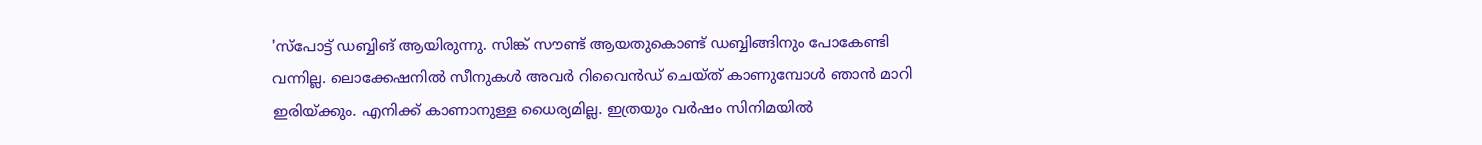'സ്പോട്ട് ഡബ്ബിങ് ആയിരുന്നു. സിങ്ക് സൗണ്ട് ആയതുകൊണ്ട് ഡബ്ബിങ്ങിനും പോകേണ്ടി വന്നില്ല. ലൊക്കേഷനിൽ സീനുകൾ അവർ റിവൈൻഡ് ചെയ്ത് കാണുമ്പോൾ ഞാൻ മാറി ഇരിയ്ക്കും. എനിക്ക് കാണാനുള്ള ധൈര്യമില്ല. ഇത്രയും വർഷം സിനിമയിൽ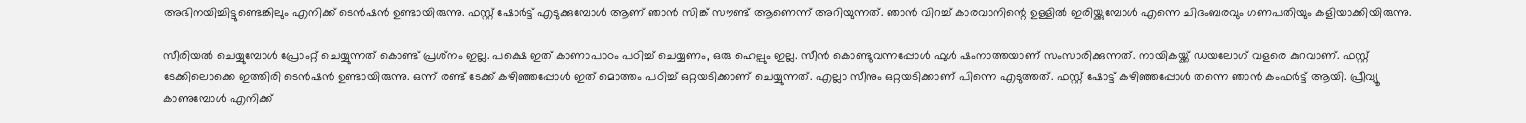അഭിനയിച്ചിട്ടുണ്ടെങ്കിലും എനിക്ക് ടെൻഷൻ ഉണ്ടായിരുന്നു. ഫസ്റ്റ് ഷോർട്ട് എടുക്കുമ്പോൾ ആണ് ഞാൻ സിങ്ക് സൗണ്ട് ആണെന്ന് അറിയുന്നത്. ഞാൻ വിറച്ച് കാരവാനിന്റെ ഉള്ളിൽ ഇരിയ്ക്കുമ്പോൾ എന്നെ ചിദംബരവും ഗണപതിയും കളിയാക്കിയിരുന്നു.

സീരിയൽ ചെയ്യുമ്പോൾ പ്രോംറ്റ് ചെയ്യുന്നത് കൊണ്ട് പ്രശ്‌നം ഇല്ല. പക്ഷെ ഇത് കാണാപാഠം പഠിച്ച് ചെയ്യണം, ഒരു ഹെല്പും ഇല്ല. സീൻ കൊണ്ടുവന്നപ്പോൾ ഫുൾ ഷംനാത്തയാണ് സംസാരിക്കുന്നത്. നായികയ്ക്ക് ഡയലോഗ് വളരെ കുറവാണ്. ഫസ്റ്റ് ടേക്കിലൊക്കെ ഇത്തിരി ടെൻഷൻ ഉണ്ടായിരുന്നു. ഒന്ന് രണ്ട് ടേക്ക് കഴിഞ്ഞപ്പോൾ ഇത് മൊത്തം പഠിച്ച് ഒറ്റയടിക്കാണ് ചെയ്യുന്നത്. എല്ലാ സീനും ഒറ്റയടിക്കാണ് പിന്നെ എടുത്തത്. ഫസ്റ്റ് ഷോട്ട് കഴിഞ്ഞപ്പോൾ തന്നെ ഞാൻ കംഫർട്ട് ആയി. പ്രീവ്യൂ കാണുമ്പോൾ എനിക്ക്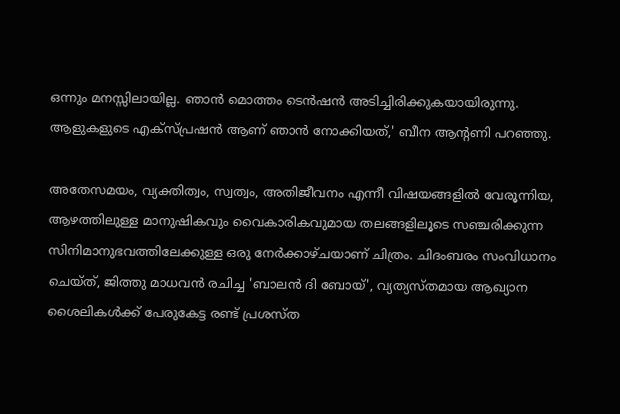ഒന്നും മനസ്സിലായില്ല. ഞാൻ മൊത്തം ടെൻഷൻ അടിച്ചിരിക്കുകയായിരുന്നു. ആളുകളുടെ എക്സ്പ്രഷൻ ആണ് ഞാൻ നോക്കിയത്,' ബീന ആന്റണി പറഞ്ഞു.

അതേസമയം, വ്യക്തിത്വം, സ്വത്വം, അതിജീവനം എന്നീ വിഷയങ്ങളില്‍ വേരൂന്നിയ, ആഴത്തിലുള്ള മാനുഷികവും വൈകാരികവുമായ തലങ്ങളിലൂടെ സഞ്ചരിക്കുന്ന സിനിമാനുഭവത്തിലേക്കുള്ള ഒരു നേര്‍ക്കാഴ്ചയാണ് ചിത്രം. ചിദംബരം സംവിധാനം ചെയ്ത്, ജിത്തു മാധവന്‍ രചിച്ച 'ബാലന്‍ ദി ബോയ്', വ്യത്യസ്തമായ ആഖ്യാന ശൈലികള്‍ക്ക് പേരുകേട്ട രണ്ട് പ്രശസ്ത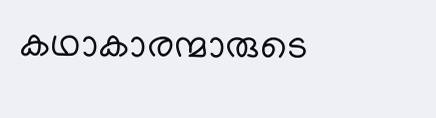കഥാകാരന്മാരുടെ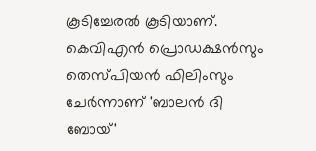കൂടിച്ചേരൽ കൂടിയാണ്. കെവിഎന്‍ പ്രൊഡക്ഷന്‍സും തെസ്പിയന്‍ ഫിലിംസും ചേര്‍ന്നാണ് 'ബാലന്‍ ദി ബോയ്'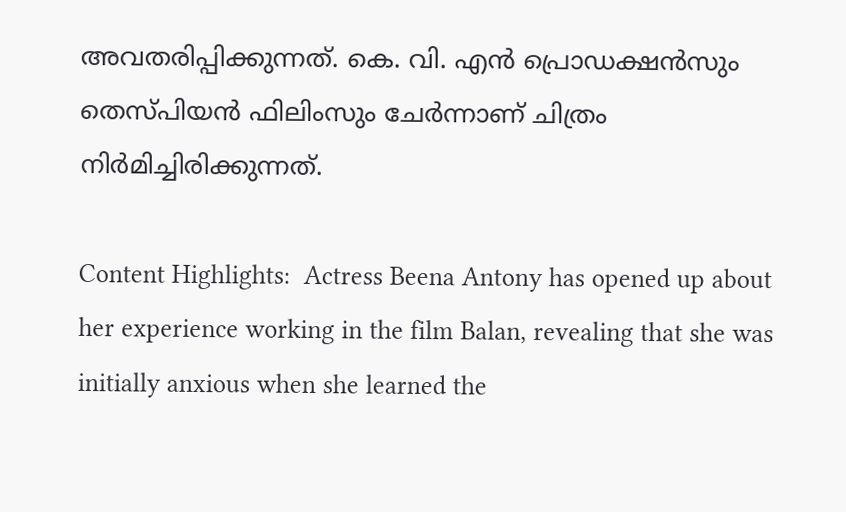അവതരിപ്പിക്കുന്നത്. കെ. വി. എന്‍ പ്രൊഡക്ഷന്‍സും തെസ്പിയന്‍ ഫിലിംസും ചേര്‍ന്നാണ് ചിത്രം നിർമിച്ചിരിക്കുന്നത്.

Content Highlights:  Actress Beena Antony has opened up about her experience working in the film Balan, revealing that she was initially anxious when she learned the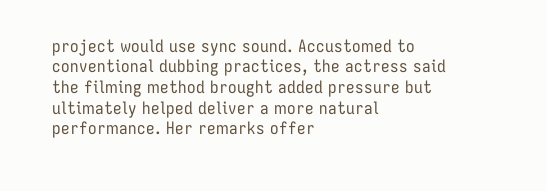project would use sync sound. Accustomed to conventional dubbing practices, the actress said the filming method brought added pressure but ultimately helped deliver a more natural performance. Her remarks offer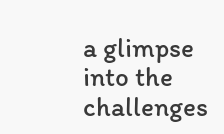a glimpse into the challenges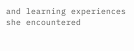and learning experiences she encountered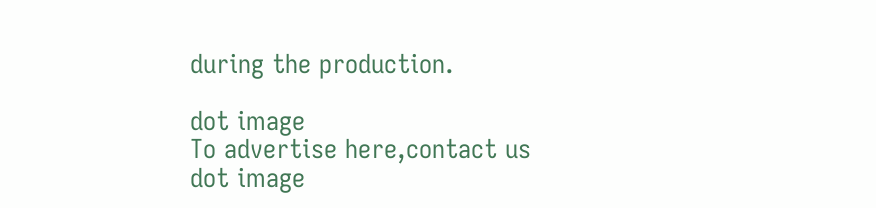during the production.

dot image
To advertise here,contact us
dot image